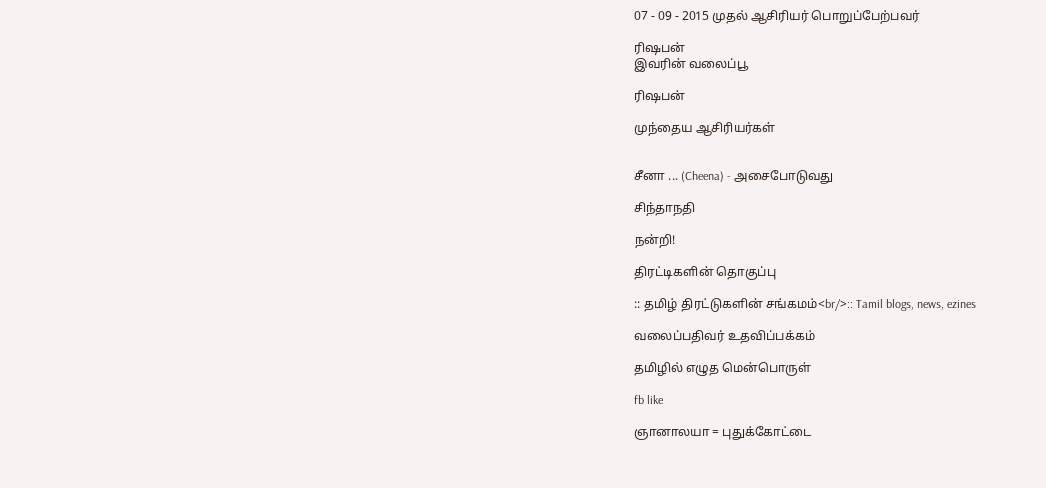07 - 09 - 2015 முதல் ஆசிரியர் பொறுப்பேற்பவர்

ரிஷபன்
இவரின் வலைப்பூ

ரிஷபன்

முந்தைய ஆசிரியர்கள்


சீனா ... (Cheena) - அசைபோடுவது

சிந்தாநதி

நன்றி!

திரட்டிகளின் தொகுப்பு

:: தமிழ் திரட்டுகளின் சங்கமம்<br/>:: Tamil blogs, news, ezines

வலைப்பதிவர் உதவிப்பக்கம்

தமிழில் எழுத மென்பொருள்

fb like

ஞானாலயா = புதுக்கோட்டை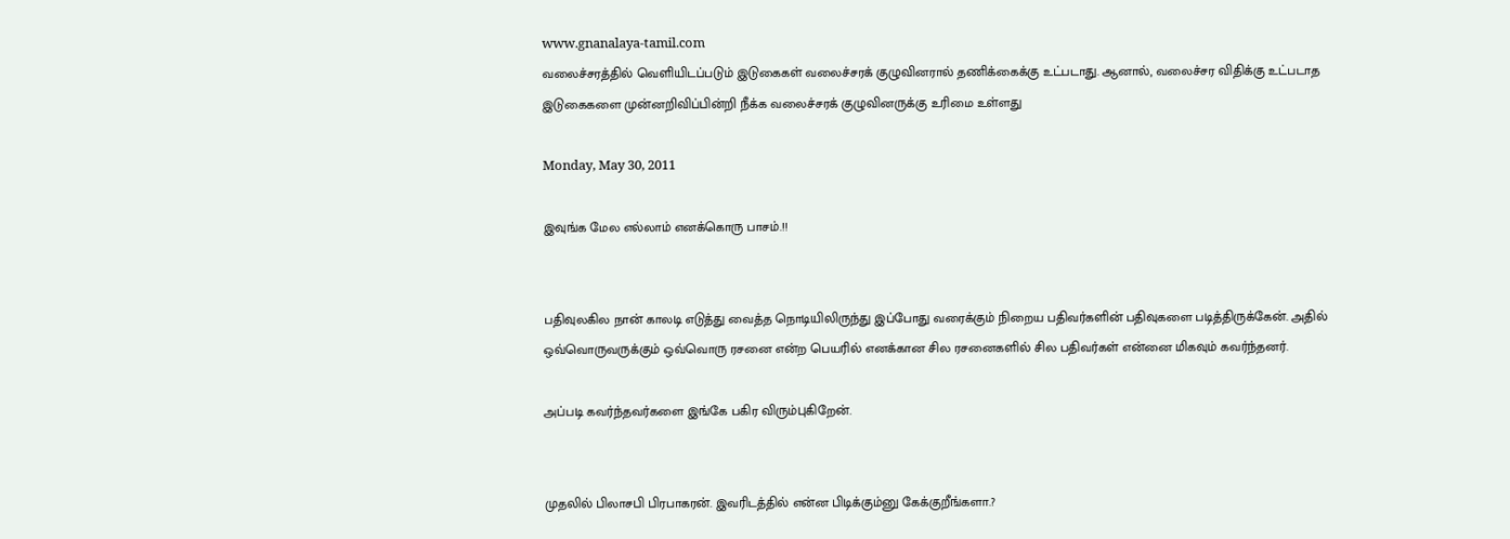www.gnanalaya-tamil.com
வலைச்சரத்தில் வெளியிடப்படும் இடுகைகள் வலைச்சரக் குழுவினரால் தணிக்கைக்கு உட்படாது. ஆனால், வலைச்சர விதிக்கு உட்படாத இடுகைகளை முன்னறிவிப்பின்றி நீக்க வலைச்சரக் குழுவினருக்கு உரிமை உள்ளது

Monday, May 30, 2011

இவுங்க மேல எல்லாம் எனக்கொரு பாசம்.!!


பதிவுலகில நான் காலடி எடுத்து வைத்த நொடியிலிருந்து இப்போது வரைக்கும் நிறைய பதிவர்களின் பதிவுகளை படித்திருக்கேன். அதில் ஒவ்வொருவருக்கும் ஒவ்வொரு ரசனை என்ற பெயரில் எனக்கான சில ரசனைகளில் சில பதிவர்கள் என்னை மிகவும் கவர்ந்தனர்.

அப்படி கவர்ந்தவர்களை இங்கே பகிர விரும்புகிறேன்.


முதலில் பிலாசபி பிரபாகரன். இவரிடத்தில் என்ன பிடிக்கும்னு கேக்குறீங்களா.?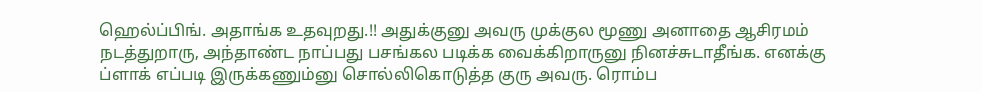ஹெல்ப்பிங். அதாங்க உதவுறது.!! அதுக்குனு அவரு முக்குல மூணு அனாதை ஆசிரமம் நடத்துறாரு, அந்தாண்ட நாப்பது பசங்கல படிக்க வைக்கிறாருனு நினச்சுடாதீங்க. எனக்கு ப்ளாக் எப்படி இருக்கணும்னு சொல்லிகொடுத்த குரு அவரு. ரொம்ப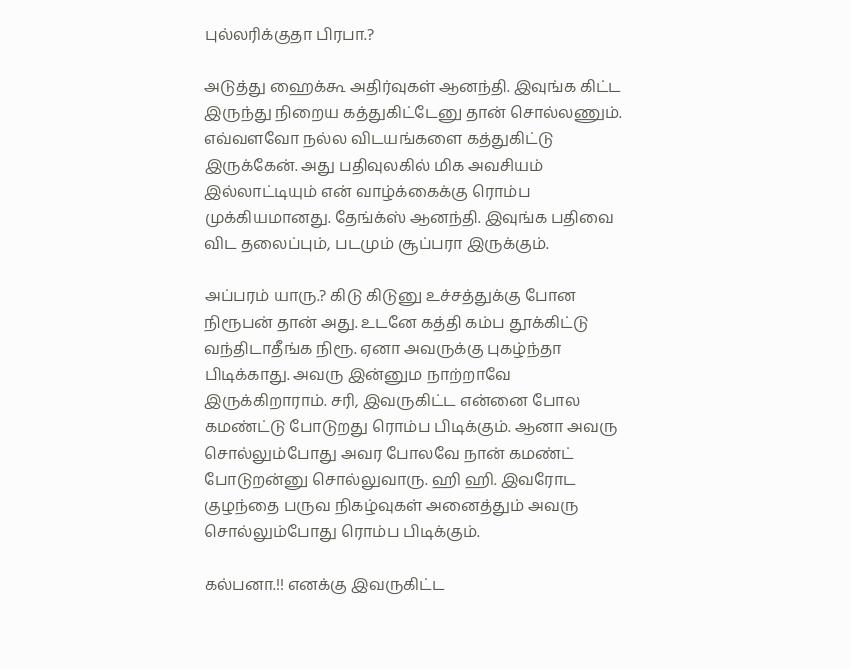புல்லரிக்குதா பிரபா.?

அடுத்து ஹைக்கூ அதிர்வுகள் ஆனந்தி. இவுங்க கிட்ட இருந்து நிறைய கத்துகிட்டேனு தான் சொல்லணும். எவ்வளவோ நல்ல விடயங்களை கத்துகிட்டு இருக்கேன். அது பதிவுலகில் மிக அவசியம் இல்லாட்டியும் என் வாழ்க்கைக்கு ரொம்ப முக்கியமானது. தேங்க்ஸ் ஆனந்தி. இவுங்க பதிவை விட தலைப்பும், படமும் சூப்பரா இருக்கும்.

அப்பரம் யாரு.? கிடு கிடுனு உச்சத்துக்கு போன நிரூபன் தான் அது. உடனே கத்தி கம்ப தூக்கிட்டு வந்திடாதீங்க நிரூ. ஏனா அவருக்கு புகழ்ந்தா பிடிக்காது. அவரு இன்னும நாற்றாவே இருக்கிறாராம். சரி, இவருகிட்ட என்னை போல கமண்ட்டு போடுறது ரொம்ப பிடிக்கும். ஆனா அவரு சொல்லும்போது அவர போலவே நான் கமண்ட் போடுறன்னு சொல்லுவாரு. ஹி ஹி. இவரோட குழந்தை பருவ நிகழ்வுகள் அனைத்தும் அவரு சொல்லும்போது ரொம்ப பிடிக்கும்.

கல்பனா.!! எனக்கு இவருகிட்ட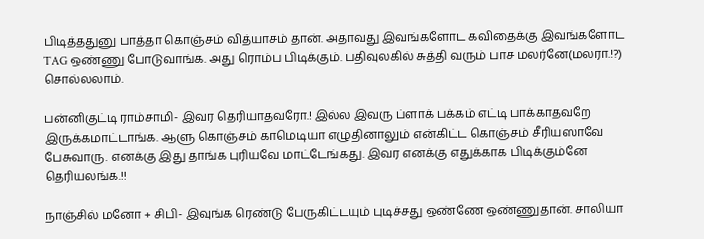பிடித்ததுனு பாத்தா கொஞ்சம் வித்யாசம் தான். அதாவது இவங்களோட கவிதைக்கு இவங்களோட TAG ஒண்ணு போடுவாங்க. அது ரொம்ப பிடிக்கும். பதிவுலகில் சுத்தி வரும் பாச மலர்னே(மலரா.!?) சொல்லலாம்.

பன்னிகுட்டி ராம்சாமி- இவர தெரியாதவரோ.! இல்ல இவரு ப்ளாக் பக்கம் எட்டி பாக்காதவறே இருக்கமாட்டாங்க. ஆளு கொஞ்சம் காமெடியா எழுதினாலும் என்கிட்ட கொஞ்சம் சீரியஸாவே பேசுவாரு. எனக்கு இது தாங்க புரியவே மாட்டேங்கது. இவர எனக்கு எதுக்காக பிடிக்கும்னே தெரியலங்க.!!

நாஞ்சில் மனோ + சிபி- இவுங்க ரெண்டு பேருகிட்டயும் புடிச்சது ஒண்ணே ஒண்ணுதான். சாலியா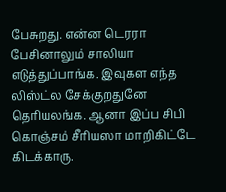பேசுறது. என்ன டெரரா பேசினாலும் சாலியா எடுத்துப்பாங்க. இவுகள எந்த லிஸ்ட்ல சேக்குறதுனே தெரியலங்க. ஆனா இப்ப சிபி கொஞ்சம் சீரியஸா மாறிகிட்டே கிடக்காரு.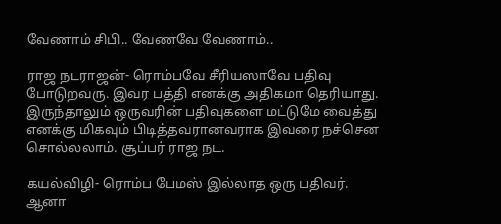வேணாம் சிபி.. வேணவே வேணாம்..

ராஜ நடராஜன்- ரொம்பவே சீரியஸாவே பதிவு போடுறவரு. இவர பத்தி எனக்கு அதிகமா தெரியாது. இருந்தாலும் ஒருவரின் பதிவுகளை மட்டுமே வைத்து எனக்கு மிகவும் பிடித்தவரானவராக இவரை நச்சென சொல்லலாம். சூப்பர் ராஜ நட.

கயல்விழி- ரொம்ப பேமஸ் இல்லாத ஒரு பதிவர். ஆனா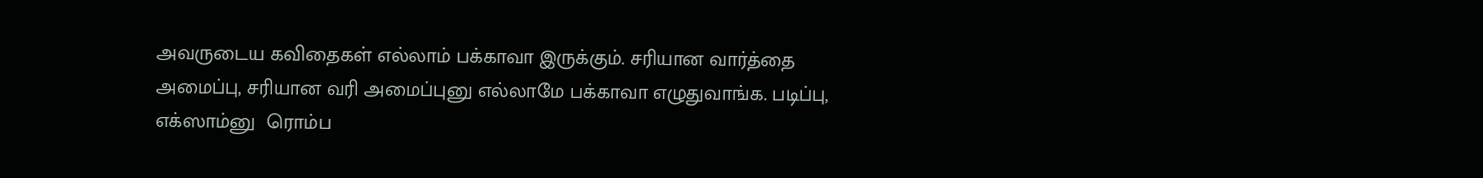அவருடைய கவிதைகள் எல்லாம் பக்காவா இருக்கும். சரியான வார்த்தை அமைப்பு, சரியான வரி அமைப்புனு எல்லாமே பக்காவா எழுதுவாங்க. படிப்பு, எக்ஸாம்னு  ரொம்ப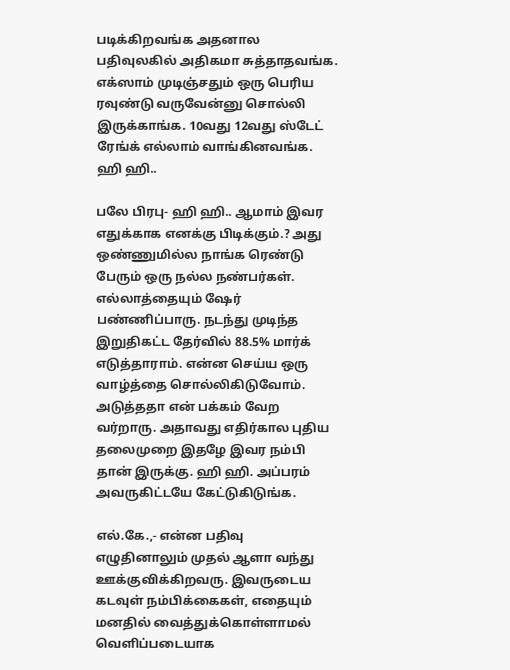படிக்கிறவங்க அதனால பதிவுலகில் அதிகமா சுத்தாதவங்க. எக்ஸாம் முடிஞ்சதும் ஒரு பெரிய ரவுண்டு வருவேன்னு சொல்லி இருக்காங்க. 10வது 12வது ஸ்டேட் ரேங்க் எல்லாம் வாங்கினவங்க. ஹி ஹி..

பலே பிரபு- ஹி ஹி.. ஆமாம் இவர எதுக்காக எனக்கு பிடிக்கும்.? அது ஒண்ணுமில்ல நாங்க ரெண்டு பேரும் ஒரு நல்ல நண்பர்கள். எல்லாத்தையும் ஷேர் பண்ணிப்பாரு. நடந்து முடிந்த இறுதிகட்ட தேர்வில் 88.5% மார்க் எடுத்தாராம். என்ன செய்ய ஒரு வாழ்த்தை சொல்லிகிடுவோம். அடுத்ததா என் பக்கம் வேற வர்றாரு. அதாவது எதிர்கால புதிய தலைமுறை இதழே இவர நம்பி தான் இருக்கு. ஹி ஹி. அப்பரம் அவருகிட்டயே கேட்டுகிடுங்க.

எல்.கே.,- என்ன பதிவு எழுதினாலும் முதல் ஆளா வந்து ஊக்குவிக்கிறவரு. இவருடைய கடவுள் நம்பிக்கைகள், எதையும் மனதில் வைத்துக்கொள்ளாமல் வெளிப்படையாக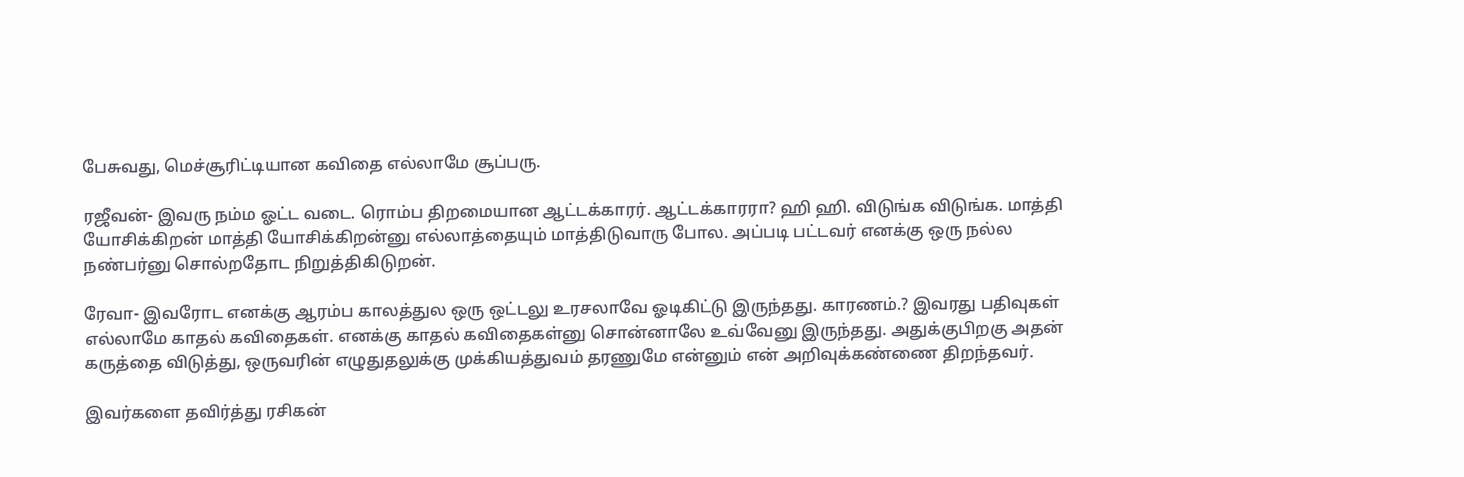பேசுவது, மெச்சூரிட்டியான கவிதை எல்லாமே சூப்பரு.

ரஜீவன்- இவரு நம்ம ஓட்ட வடை. ரொம்ப திறமையான ஆட்டக்காரர். ஆட்டக்காரரா? ஹி ஹி. விடுங்க விடுங்க. மாத்தி யோசிக்கிறன் மாத்தி யோசிக்கிறன்னு எல்லாத்தையும் மாத்திடுவாரு போல. அப்படி பட்டவர் எனக்கு ஒரு நல்ல நண்பர்னு சொல்றதோட நிறுத்திகிடுறன்.

ரேவா- இவரோட எனக்கு ஆரம்ப காலத்துல ஒரு ஒட்டலு உரசலாவே ஓடிகிட்டு இருந்தது. காரணம்.? இவரது பதிவுகள் எல்லாமே காதல் கவிதைகள். எனக்கு காதல் கவிதைகள்னு சொன்னாலே உவ்வேனு இருந்தது. அதுக்குபிறகு அதன் கருத்தை விடுத்து, ஒருவரின் எழுதுதலுக்கு முக்கியத்துவம் தரணுமே என்னும் என் அறிவுக்கண்ணை திறந்தவர்.

இவர்களை தவிர்த்து ரசிகன்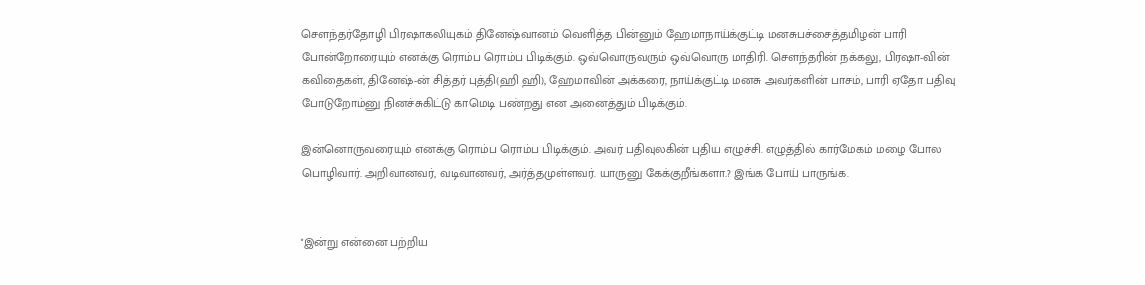சௌந்தர்தோழி பிரஷாகலியுகம் தினேஷ்வானம் வெளித்த பின்னும் ஹேமாநாய்க்குட்டி மனசுபச்சைத்தமிழன் பாரி போன்றோரையும் எனக்கு ரொம்ப ரொம்ப பிடிக்கும். ஒவ்வொருவரும் ஒவ்வொரு மாதிரி. சௌந்தரின் நக்கலு, பிரஷா-வின் கவிதைகள், தினேஷ்-ன் சித்தர் புத்தி(ஹி ஹி), ஹேமாவின் அக்கரை, நாய்க்குட்டி மனசு அவர்களின் பாசம், பாரி ஏதோ பதிவு போடுறோம்னு நினச்சுகிட்டு காமெடி பண்றது என அனைத்தும் பிடிக்கும்.

இன்னொருவரையும் எனக்கு ரொம்ப ரொம்ப பிடிக்கும். அவர் பதிவுலகின் புதிய எழுச்சி. எழுத்தில் கார்மேகம் மழை போல பொழிவார். அறிவானவர், வடிவானவர், அர்த்தமுள்ளவர். யாருனு கேக்குறீங்களா.? இங்க போய் பாருங்க.


''இன்று என்னை பற்றிய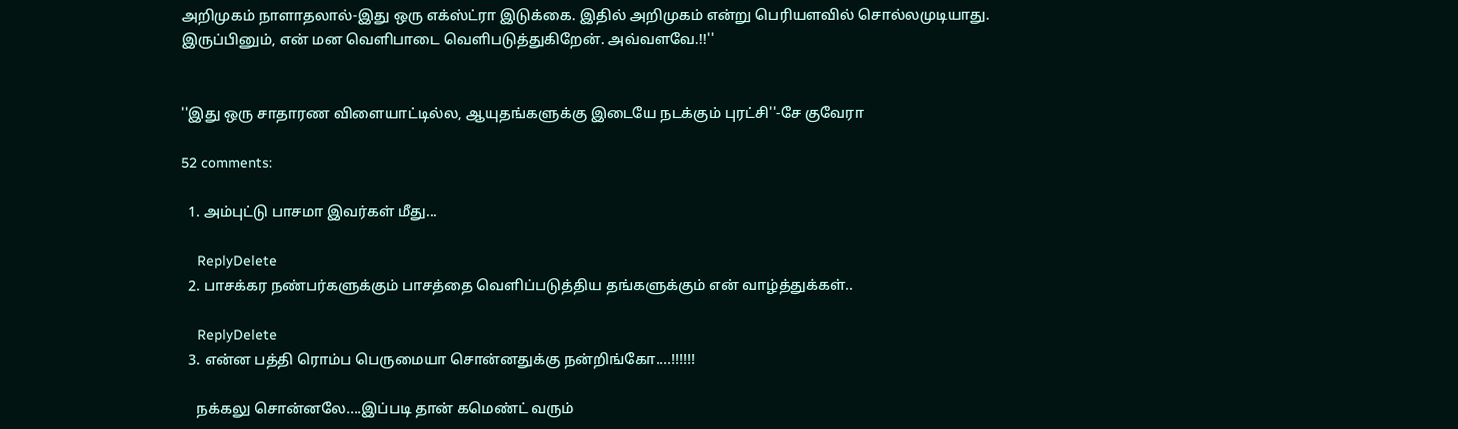அறிமுகம் நாளாதலால்-இது ஒரு எக்ஸ்ட்ரா இடுக்கை. இதில் அறிமுகம் என்று பெரியளவில் சொல்லமுடியாது. இருப்பினும், என் மன வெளிபாடை வெளிபடுத்துகிறேன். அவ்வளவே.!!''


''இது ஒரு சாதாரண விளையாட்டில்ல, ஆயுதங்களுக்கு இடையே நடக்கும் புரட்சி''-சே குவேரா

52 comments:

  1. அம்புட்டு பாசமா இவர்கள் மீது...

    ReplyDelete
  2. பாசக்கர நண்பர்களுக்கும் பாசத்தை வெளிப்படுத்திய தங்களுக்கும் என் வாழ்த்துக்கள்..

    ReplyDelete
  3. என்ன பத்தி ரொம்ப பெருமையா சொன்னதுக்கு நன்றிங்கோ....!!!!!!

    நக்கலு சொன்னலே....இப்படி தான் கமெண்ட் வரும்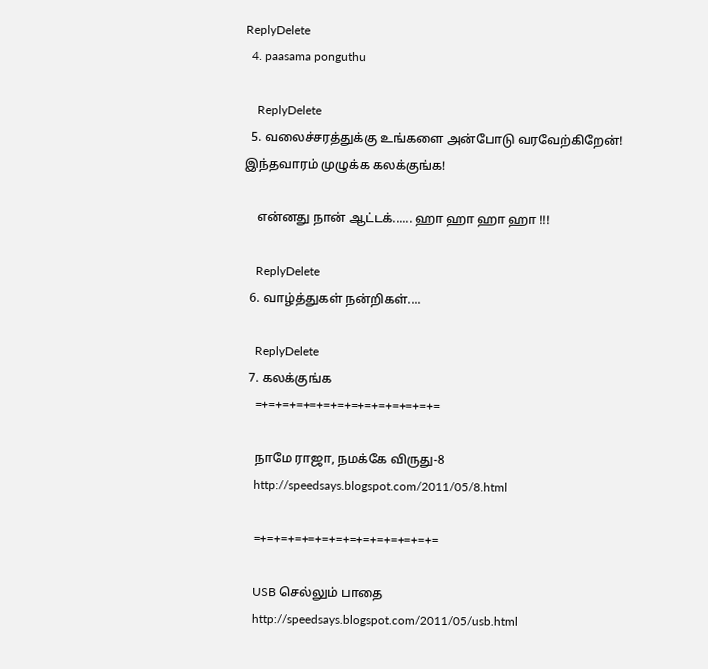ReplyDelete
  4. paasama ponguthu

    ReplyDelete
  5. வலைச்சரத்துக்கு உங்களை அன்போடு வரவேற்கிறேன்! இந்தவாரம் முழுக்க கலக்குங்க!

    என்னது நான் ஆட்டக்...... ஹா ஹா ஹா ஹா !!!

    ReplyDelete
  6. வாழ்த்துகள் நன்றிகள்....

    ReplyDelete
  7. கலக்குங்க
    =+=+=+=+=+=+=+=+=+=+=+=+=+=

    நாமே ராஜா, நமக்கே விருது-8
    http://speedsays.blogspot.com/2011/05/8.html

    =+=+=+=+=+=+=+=+=+=+=+=+=+=

    USB செல்லும் பாதை
    http://speedsays.blogspot.com/2011/05/usb.html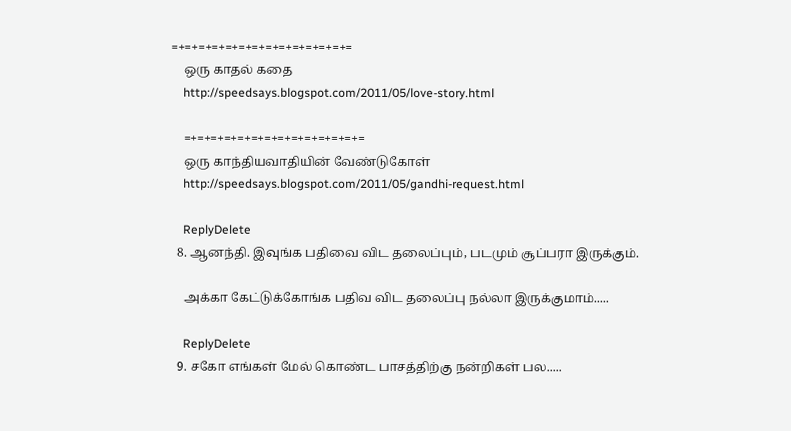=+=+=+=+=+=+=+=+=+=+=+=+=+=
    ஒரு காதல் கதை
    http://speedsays.blogspot.com/2011/05/love-story.html

    =+=+=+=+=+=+=+=+=+=+=+=+=+=
    ஒரு காந்தியவாதியின் வேண்டுகோள்
    http://speedsays.blogspot.com/2011/05/gandhi-request.html

    ReplyDelete
  8. ஆனந்தி. இவுங்க பதிவை விட தலைப்பும், படமும் சூப்பரா இருக்கும்.

    அக்கா கேட்டுக்கோங்க பதிவ விட தலைப்பு நல்லா இருக்குமாம்.....

    ReplyDelete
  9. சகோ எங்கள் மேல் கொண்ட பாசத்திற்கு நன்றிகள் பல.....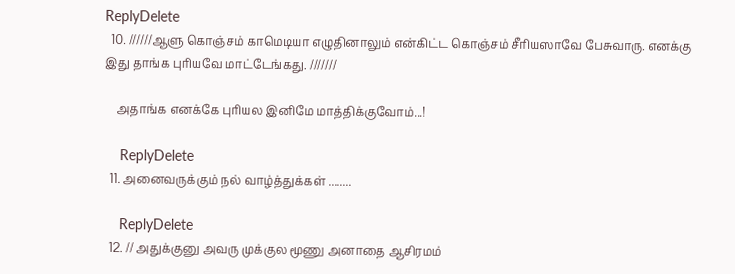ReplyDelete
  10. //////ஆளு கொஞ்சம் காமெடியா எழுதினாலும் என்கிட்ட கொஞ்சம் சீரியஸாவே பேசுவாரு. எனக்கு இது தாங்க புரியவே மாட்டேங்கது. ///////

    அதாங்க எனக்கே புரியல இனிமே மாத்திக்குவோம்...!

    ReplyDelete
  11. அனைவருக்கும் நல் வாழ்த்துக்கள் ........

    ReplyDelete
  12. // அதுக்குனு அவரு முக்குல மூணு அனாதை ஆசிரமம்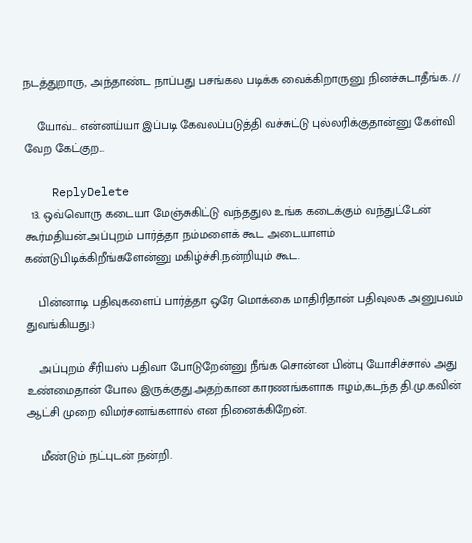நடத்துறாரு, அந்தாண்ட நாப்பது பசங்கல படிக்க வைக்கிறாருனு நினச்சுடாதீங்க. //

    யோவ்... என்னய்யா இப்படி கேவலப்படுத்தி வச்சுட்டு புல்லரிக்குதான்னு கேள்வி வேற கேட்குற...

    ReplyDelete
  13. ஒவ்வொரு கடையா மேஞ்சுகிட்டு வந்ததுல உங்க கடைக்கும் வந்துட்டேன் கூர்மதியன்.அப்புறம் பார்த்தா நம்மளைக் கூட அடையாளம் கண்டுபிடிக்கிறீங்களேன்னு மகிழ்ச்சி.நன்றியும் கூட.

    பின்னாடி பதிவுகளைப் பார்த்தா ஒரே மொக்கை மாதிரிதான் பதிவுலக அனுபவம் துவங்கியது:)

    அப்புறம் சீரியஸ் பதிவா போடுறேன்னு நீங்க சொன்ன பின்பு யோசிச்சால் அது உண்மைதான் போல இருக்குது.அதற்கான காரணங்களாக ஈழம்,கடந்த தி.மு.கவின் ஆட்சி முறை விமர்சனங்களால் என நினைக்கிறேன்.

    மீண்டும் நட்புடன் நன்றி.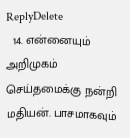ReplyDelete
  14. என்னையும் அறிமுகம் செய்தமைக்கு நன்றி மதியன். பாசமாகவும்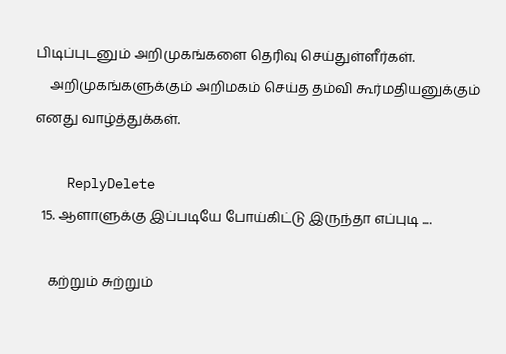பிடிப்புடனும் அறிமுகங்களை தெரிவு செய்துள்ளீர்கள்.
    அறிமுகங்களுக்கும் அறிமகம் செய்த தம்வி கூர்மதியனுக்கும் எனது வாழ்த்துக்கள்.

    ReplyDelete
  15. ஆளாளுக்கு இப்படியே போய்கிட்டு இருந்தா எப்புடி ....

    கற்றும் சுற்றும்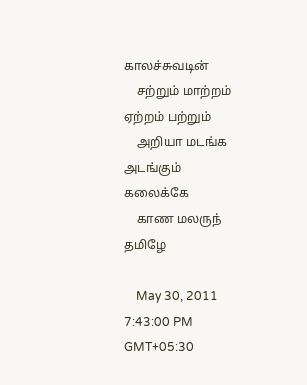காலச்சுவடின்
    சற்றும் மாற்றம் ஏற்றம் பற்றும்
    அறியா மடங்க அடங்கும் கலைக்கே
    காண மலருந் தமிழே

    May 30, 2011 7:43:00 PM GMT+05:30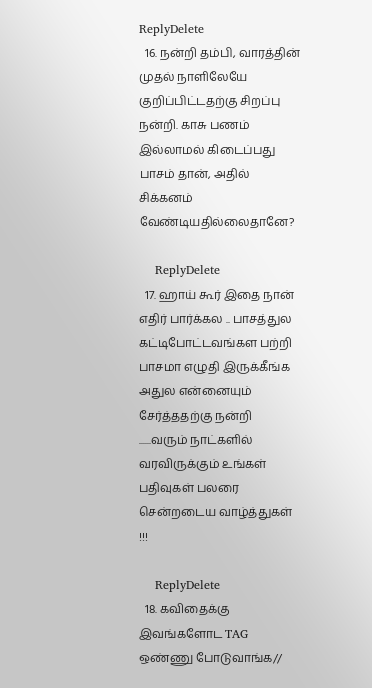ReplyDelete
  16. நன்றி தம்பி, வாரத்தின் முதல் நாளிலேயே குறிப்பிட்டதற்கு சிறப்பு நன்றி. காசு பணம் இல்லாமல் கிடைப்பது பாசம் தான், அதில் சிக்கனம் வேண்டியதில்லைதானே?

    ReplyDelete
  17. ஹாய் கூர் இதை நான் எதிர் பார்க்கல .. பாசத்துல கட்டிபோட்டவங்கள பற்றி பாசமா எழுதி இருக்கீங்க அதுல என்னையும் சேர்த்ததற்கு நன்றி ......வரும் நாட்களில் வரவிருக்கும் உங்கள் பதிவுகள் பலரை சென்றடைய வாழ்த்துகள் !!!

    ReplyDelete
  18. கவிதைக்கு இவங்களோட TAG ஒண்ணு போடுவாங்க//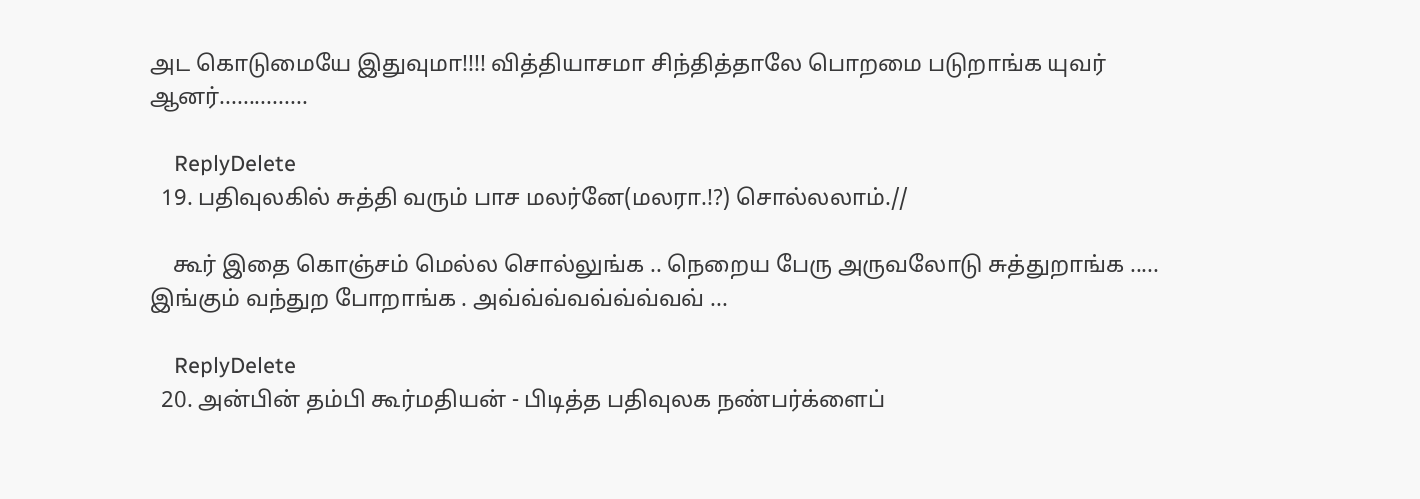அட கொடுமையே இதுவுமா!!!! வித்தியாசமா சிந்தித்தாலே பொறமை படுறாங்க யுவர் ஆனர்...............

    ReplyDelete
  19. பதிவுலகில் சுத்தி வரும் பாச மலர்னே(மலரா.!?) சொல்லலாம்.//

    கூர் இதை கொஞ்சம் மெல்ல சொல்லுங்க .. நெறைய பேரு அருவலோடு சுத்துறாங்க ..... இங்கும் வந்துற போறாங்க . அவ்வ்வ்வவ்வ்வ்வவ் ...

    ReplyDelete
  20. அன்பின் தம்பி கூர்மதியன் - பிடித்த பதிவுலக நண்பர்க்ளைப்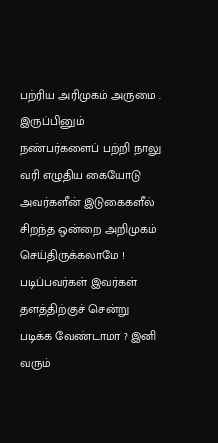பற்ரிய அரிமுகம் அருமை . இருப்பினும் நண்பர்களைப் பற்றி நாலு வரி எழுதிய கையோடு அவர்களீன் இடுகைகளீல் சிறந்த ஒன்றை அறிமுகம் செய்திருக்கலாமே ! படிப்பவர்கள் இவர்கள் தளத்திற்குச் சென்று படிக்க வேண்டாமா ? இனி வரும்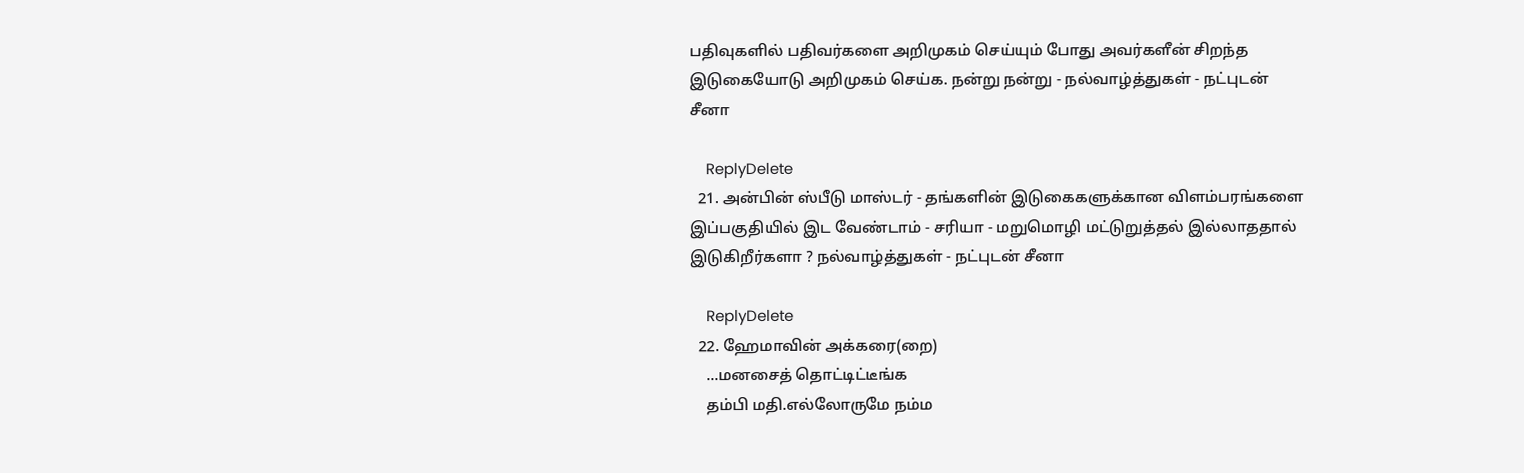பதிவுகளில் பதிவர்களை அறிமுகம் செய்யும் போது அவர்களீன் சிறந்த இடுகையோடு அறிமுகம் செய்க. நன்று நன்று - நல்வாழ்த்துகள் - நட்புடன் சீனா

    ReplyDelete
  21. அன்பின் ஸ்பீடு மாஸ்டர் - தங்களின் இடுகைகளுக்கான விளம்பரங்களை இப்பகுதியில் இட வேண்டாம் - சரியா - மறுமொழி மட்டுறுத்தல் இல்லாததால் இடுகிறீர்களா ? நல்வாழ்த்துகள் - நட்புடன் சீனா

    ReplyDelete
  22. ஹேமாவின் அக்கரை(றை)
    ...மனசைத் தொட்டிட்டீங்க
    தம்பி மதி.எல்லோருமே நம்ம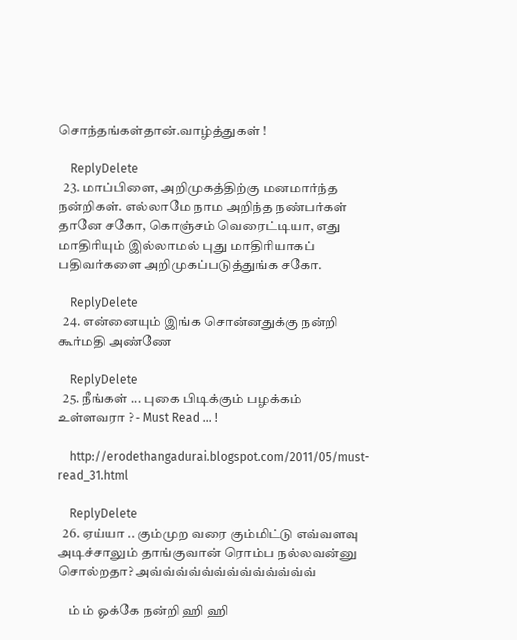சொந்தங்கள்தான்.வாழ்த்துகள் !

    ReplyDelete
  23. மாப்பிளை, அறிமுகத்திற்கு மனமார்ந்த நன்றிகள். எல்லாமே நாம அறிந்த நண்பர்கள் தானே சகோ, கொஞ்சம் வெரைட்டியா, எது மாதிரியும் இல்லாமல் புது மாதிரியாகப் பதிவர்களை அறிமுகப்படுத்துங்க சகோ.

    ReplyDelete
  24. என்னையும் இங்க சொன்னதுக்கு நன்றி கூர்மதி அண்ணே

    ReplyDelete
  25. நீங்கள் ... புகை பிடிக்கும் பழக்கம் உள்ளவரா ? - Must Read ... !

    http://erodethangadurai.blogspot.com/2011/05/must-read_31.html

    ReplyDelete
  26. ஏய்யா .. கும்முற வரை கும்மிட்டு எவ்வளவு அடிச்சாலும் தாங்குவான் ரொம்ப நல்லவன்னு சொல்றதா? அவ்வ்வ்வ்வ்வ்வ்வ்வ்வ்வ்வ்வ்

    ம் ம் ஓக்கே நன்றி ஹி ஹி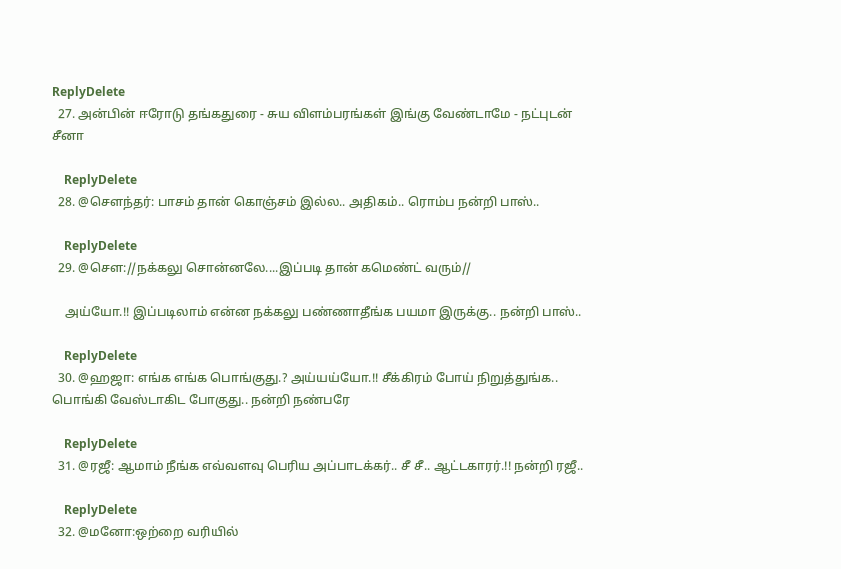ReplyDelete
  27. அன்பின் ஈரோடு தங்கதுரை - சுய விளம்பரங்கள் இங்கு வேண்டாமே - நட்புடன் சீனா

    ReplyDelete
  28. @சௌந்தர்: பாசம் தான் கொஞ்சம் இல்ல.. அதிகம்.. ரொம்ப நன்றி பாஸ்..

    ReplyDelete
  29. @சௌ://நக்கலு சொன்னலே....இப்படி தான் கமெண்ட் வரும்//

    அய்யோ.!! இப்படிலாம் என்ன நக்கலு பண்ணாதீங்க பயமா இருக்கு.. நன்றி பாஸ்..

    ReplyDelete
  30. @ஹஜா: எங்க எங்க பொங்குது.? அய்யய்யோ.!! சீக்கிரம் போய் நிறுத்துங்க.. பொங்கி வேஸ்டாகிட போகுது.. நன்றி நண்பரே

    ReplyDelete
  31. @ரஜீ: ஆமாம் நீங்க எவ்வளவு பெரிய அப்பாடக்கர்.. சீ சீ.. ஆட்டகாரர்.!! நன்றி ரஜீ..

    ReplyDelete
  32. @மனோ:ஒற்றை வரியில்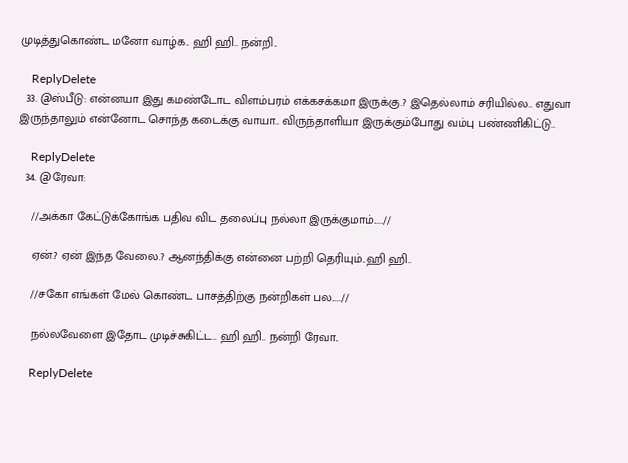முடித்துகொண்ட மனோ வாழ்க.. ஹி ஹி.. நன்றி..

    ReplyDelete
  33. @ஸ்பீடு: என்னயா இது கமண்டோட விளம்பரம் எக்கசக்கமா இருக்கு.? இதெல்லாம் சரியில்ல.. எதுவா இருந்தாலும் என்னோட சொந்த கடைக்கு வாயா.. விருந்தாளியா இருக்கும்போது வம்பு பண்ணிகிட்டு..

    ReplyDelete
  34. @ரேவா:

    //அக்கா கேட்டுக்கோங்க பதிவ விட தலைப்பு நல்லா இருக்குமாம்.....//

    ஏன்.? ஏன் இந்த வேலை.? ஆனந்திக்கு என்னை பற்றி தெரியும்..ஹி ஹி..

    //சகோ எங்கள் மேல் கொண்ட பாசத்திற்கு நன்றிகள் பல.....//

    நல்லவேளை இதோட முடிச்சுகிட்ட.. ஹி ஹி.. நன்றி ரேவா..

    ReplyDelete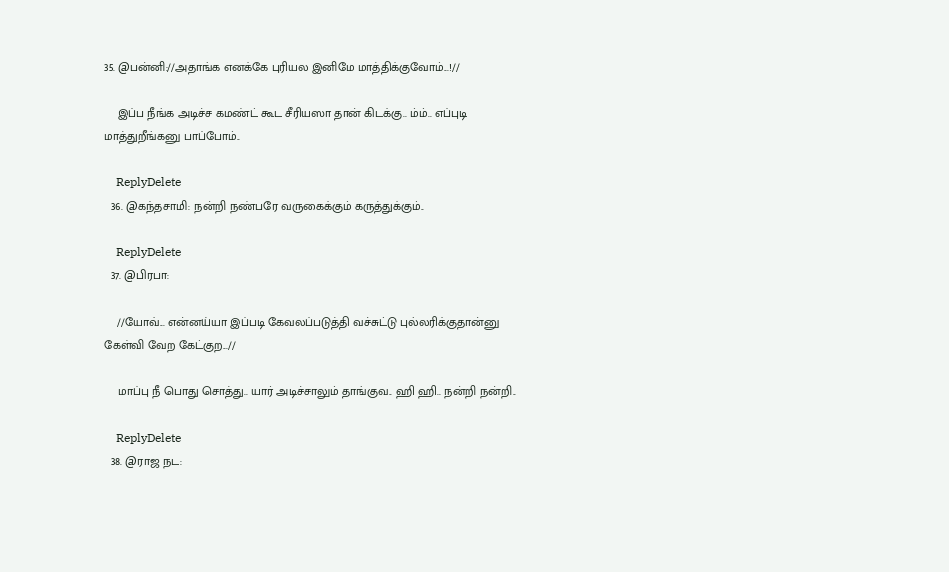35. @பன்னி://அதாங்க எனக்கே புரியல இனிமே மாத்திக்குவோம்...!//

    இப்ப நீங்க அடிச்ச கமண்ட் கூட சீரியஸா தான் கிடக்கு.. ம்ம்.. எப்புடி மாத்துறீங்கனு பாப்போம்..

    ReplyDelete
  36. @கந்தசாமி: நன்றி நண்பரே வருகைக்கும் கருத்துக்கும்..

    ReplyDelete
  37. @பிரபா:

    //யோவ்... என்னய்யா இப்படி கேவலப்படுத்தி வச்சுட்டு புல்லரிக்குதான்னு கேள்வி வேற கேட்குற...//

    மாப்பு நீ பொது சொத்து.. யார் அடிச்சாலும் தாங்குவ.. ஹி ஹி.. நன்றி நன்றி..

    ReplyDelete
  38. @ராஜ நட: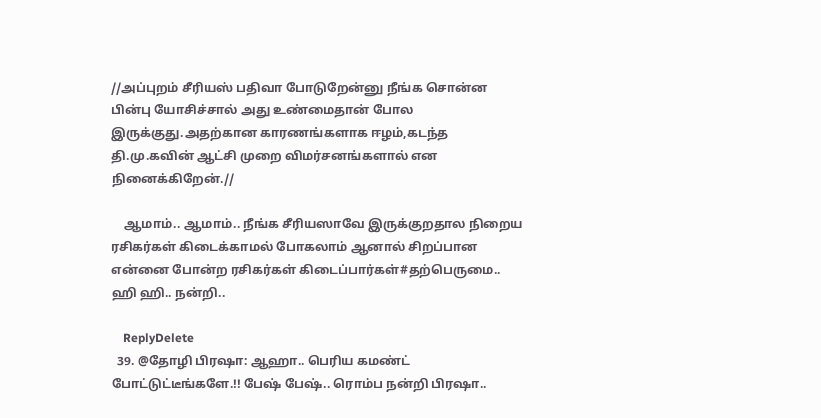//அப்புறம் சீரியஸ் பதிவா போடுறேன்னு நீங்க சொன்ன பின்பு யோசிச்சால் அது உண்மைதான் போல இருக்குது.அதற்கான காரணங்களாக ஈழம்,கடந்த தி.மு.கவின் ஆட்சி முறை விமர்சனங்களால் என நினைக்கிறேன்.//

    ஆமாம்.. ஆமாம்.. நீங்க சீரியஸாவே இருக்குறதால நிறைய ரசிகர்கள் கிடைக்காமல் போகலாம் ஆனால் சிறப்பான என்னை போன்ற ரசிகர்கள் கிடைப்பார்கள்#தற்பெருமை.. ஹி ஹி.. நன்றி..

    ReplyDelete
  39. @தோழி பிரஷா: ஆஹா.. பெரிய கமண்ட் போட்டுட்டீங்களே.!! பேஷ் பேஷ்.. ரொம்ப நன்றி பிரஷா..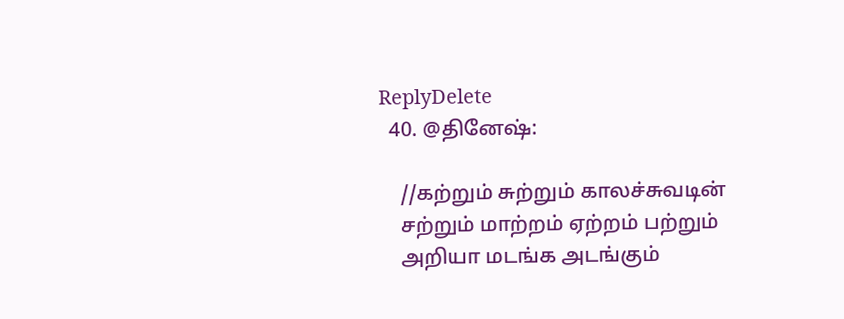ReplyDelete
  40. @தினேஷ்:

    //கற்றும் சுற்றும் காலச்சுவடின்
    சற்றும் மாற்றம் ஏற்றம் பற்றும்
    அறியா மடங்க அடங்கும்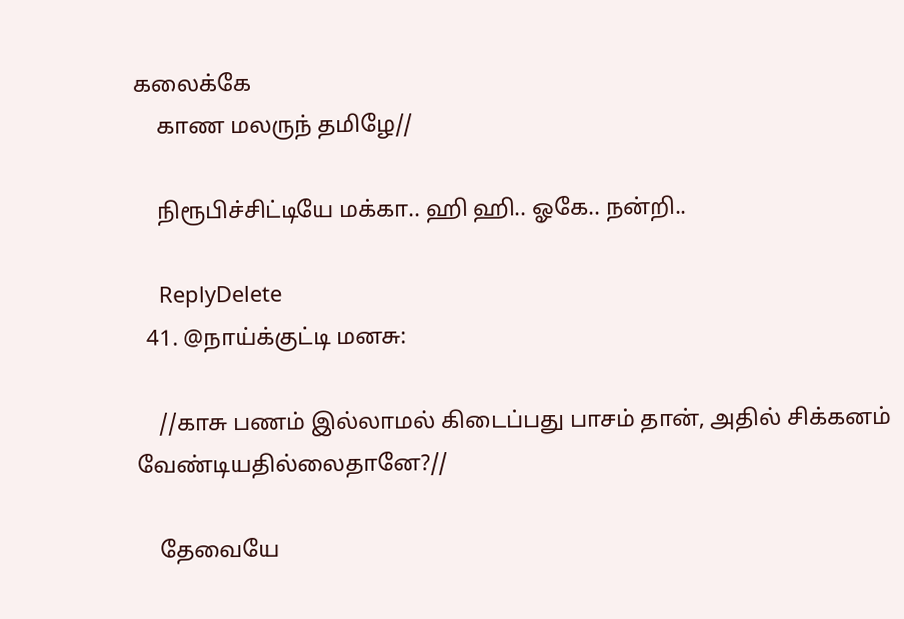கலைக்கே
    காண மலருந் தமிழே//

    நிரூபிச்சிட்டியே மக்கா.. ஹி ஹி.. ஓகே.. நன்றி..

    ReplyDelete
  41. @நாய்க்குட்டி மனசு:

    //காசு பணம் இல்லாமல் கிடைப்பது பாசம் தான், அதில் சிக்கனம் வேண்டியதில்லைதானே?//

    தேவையே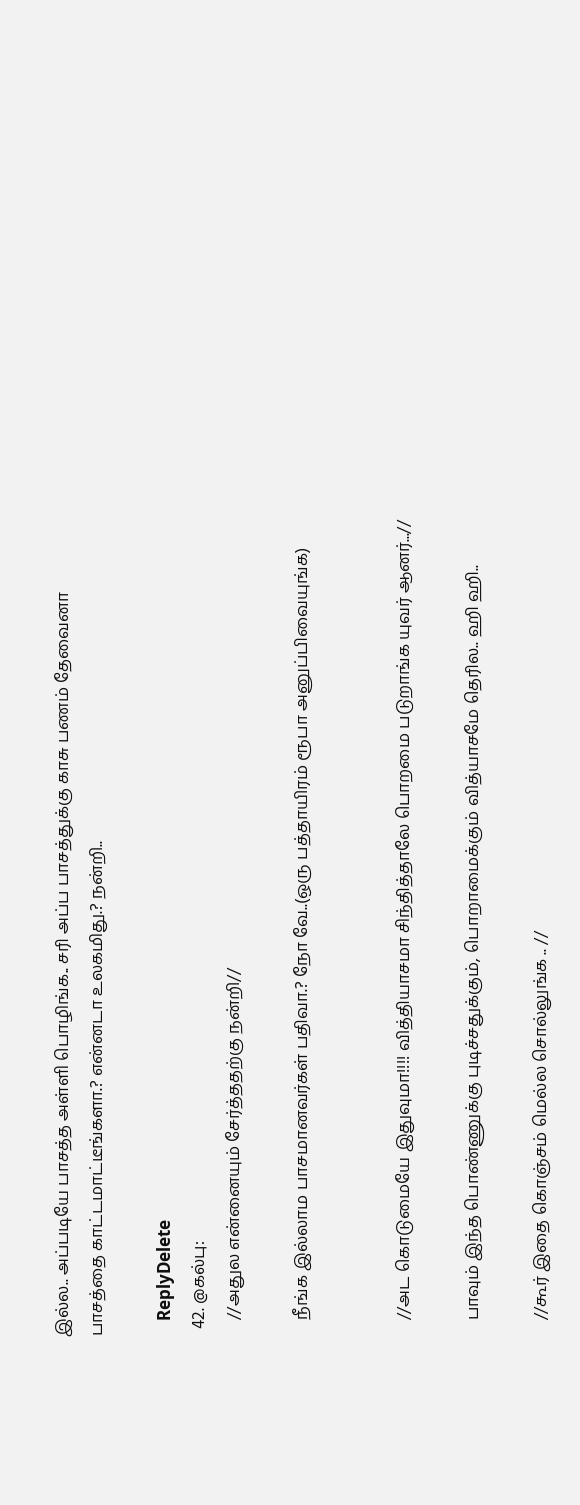இல்ல.. அப்படியே பாசத்த அள்ளி பொழிங்க.. சரி அப்ப பாசத்துக்கு காசு பணம் தேவைனா பாசத்தை காட்டமாட்டீங்களா.? என்னடா உலகமிது.? நன்றி..

    ReplyDelete
  42. @கல்பு:
    //அதுல என்னையும் சேர்த்ததற்கு நன்றி//

    நீங்க இல்லாம பாசமானவர்கள் பதிவா.? நோ வே..(ஒரு பத்தாயிரம் ரூபா அனுப்பிவையுங்க)


    //அட கொடுமையே இதுவுமா!!!! வித்தியாசமா சிந்தித்தாலே பொறமை படுறாங்க யுவர் ஆனர்...//

    பாவும் இந்த பொண்ணுக்கு புடிச்சதுக்கும், பொறாமைக்கும் வித்யாசமே தெரில.. ஹி ஹி..

    //கூர் இதை கொஞ்சம் மெல்ல சொல்லுங்க .. //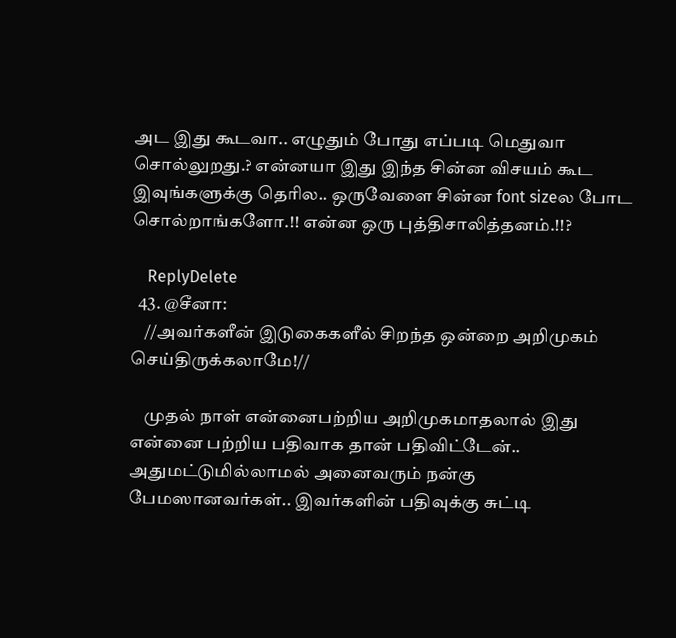அட இது கூடவா.. எழுதும் போது எப்படி மெதுவா சொல்லுறது.? என்னயா இது இந்த சின்ன விசயம் கூட இவுங்களுக்கு தெரில.. ஒருவேளை சின்ன font sizeல போட சொல்றாங்களோ.!! என்ன ஒரு புத்திசாலித்தனம்.!!?

    ReplyDelete
  43. @சீனா:
    //அவர்களீன் இடுகைகளீல் சிறந்த ஒன்றை அறிமுகம் செய்திருக்கலாமே!//

    முதல் நாள் என்னைபற்றிய அறிமுகமாதலால் இது என்னை பற்றிய பதிவாக தான் பதிவிட்டேன்.. அதுமட்டுமில்லாமல் அனைவரும் நன்கு பேமஸானவர்கள்.. இவர்களின் பதிவுக்கு சுட்டி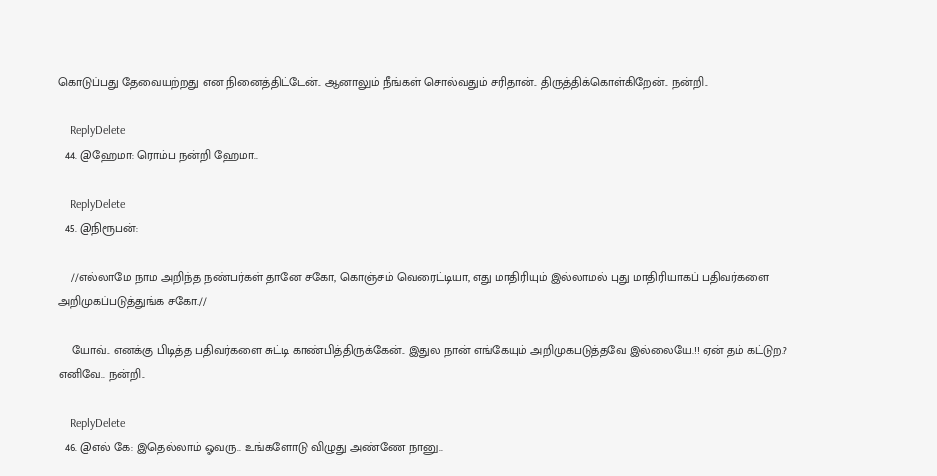கொடுப்பது தேவையற்றது என நினைத்திட்டேன்.. ஆனாலும் நீங்கள் சொல்வதும் சரிதான்.. திருத்திக்கொள்கிறேன்.. நன்றி..

    ReplyDelete
  44. @ஹேமா: ரொம்ப நன்றி ஹேமா..

    ReplyDelete
  45. @நிரூபன்:

    //எல்லாமே நாம அறிந்த நண்பர்கள் தானே சகோ, கொஞ்சம் வெரைட்டியா, எது மாதிரியும் இல்லாமல் புது மாதிரியாகப் பதிவர்களை அறிமுகப்படுத்துங்க சகோ.//

    யோவ்.. எனக்கு பிடித்த பதிவர்களை சுட்டி காண்பித்திருக்கேன்.. இதுல நான் எங்கேயும் அறிமுகபடுத்தவே இல்லையே.!! ஏன் தம் கட்டுற.? எனிவே.. நன்றி..

    ReplyDelete
  46. @எல் கே: இதெல்லாம் ஓவரு.. உங்களோடு விழுது அண்ணே நானு..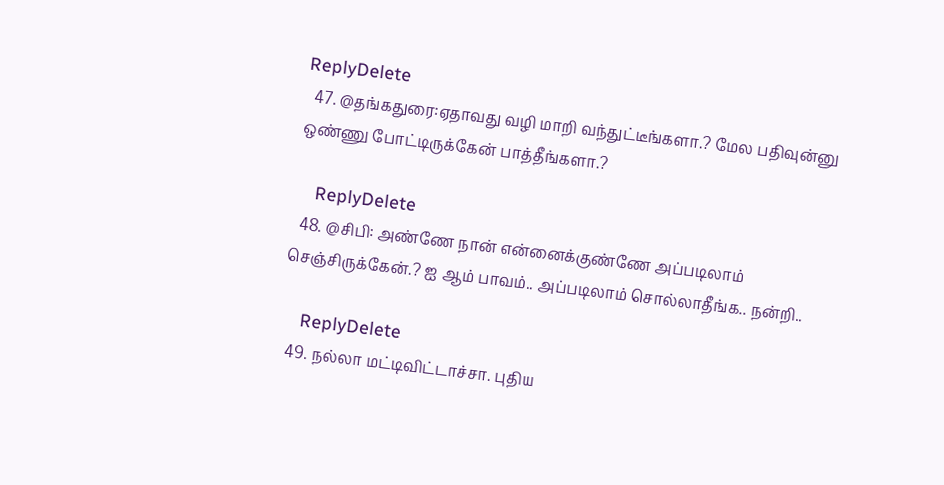ReplyDelete
  47. @தங்கதுரை:ஏதாவது வழி மாறி வந்துட்டீங்களா.? மேல பதிவுன்னு ஒண்ணு போட்டிருக்கேன் பாத்தீங்களா.?

    ReplyDelete
  48. @சிபி: அண்ணே நான் என்னைக்குண்ணே அப்படிலாம் செஞ்சிருக்கேன்.? ஐ ஆம் பாவம்.. அப்படிலாம் சொல்லாதீங்க.. நன்றி..

    ReplyDelete
  49. நல்லா மட்டிவிட்டாச்சா. புதிய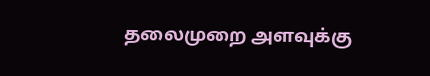தலைமுறை அளவுக்கு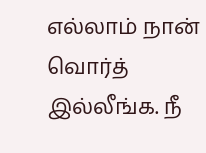எல்லாம் நான் வொர்த் இல்லீங்க. நீ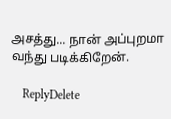அசத்து... நான் அப்புறமா வந்து படிக்கிறேன்.

    ReplyDelete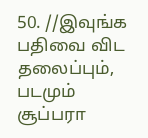50. //இவுங்க பதிவை விட தலைப்பும், படமும் சூப்பரா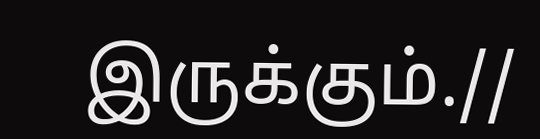இருக்கும்.//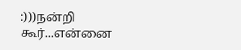:)))நன்றி கூர்...என்னை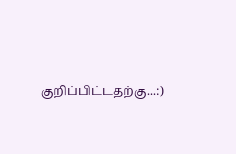குறிப்பிட்டதற்கு...:)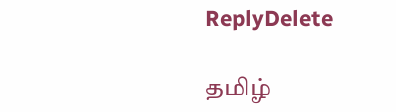ReplyDelete

தமிழ்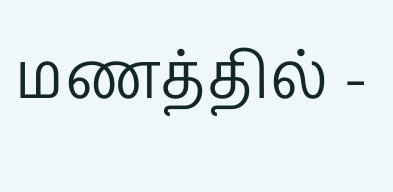மணத்தில் -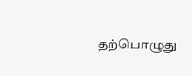தற்பொழுது